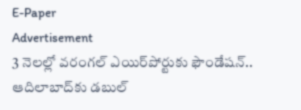E-Paper
Advertisement
3 నెలల్లో వరంగల్ ఎయిర్‌పోర్టుకు ఫౌండేషన్.. ఆదిలాబాద్‌కు డబుల్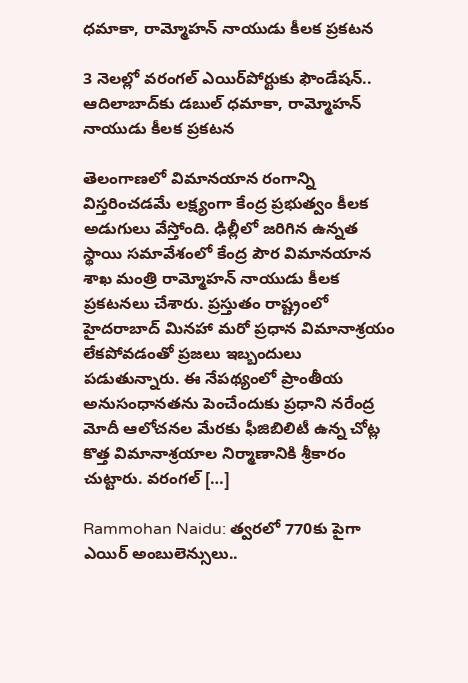ధమాకా, రామ్మోహన్ నాయుడు కీలక ప్రకటన

3 నెలల్లో వరంగల్ ఎయిర్‌పోర్టుకు ఫౌండేషన్.. ఆదిలాబాద్‌కు డబుల్ ధమాకా, రామ్మోహన్ నాయుడు కీలక ప్రకటన

తెలంగాణలో విమానయాన రంగాన్ని విస్తరించడమే లక్ష్యంగా కేంద్ర ప్రభుత్వం కీలక అడుగులు వేస్తోంది. ఢిల్లీలో జరిగిన ఉన్నత స్థాయి సమావేశంలో కేంద్ర పౌర విమానయాన శాఖ మంత్రి రామ్మోహన్ నాయుడు కీలక ప్రకటనలు చేశారు. ప్రస్తుతం రాష్ట్రంలో హైదరాబాద్ మినహా మరో ప్రధాన విమానాశ్రయం లేకపోవడంతో ప్రజలు ఇబ్బందులు పడుతున్నారు. ఈ నేపథ్యంలో ప్రాంతీయ అనుసంధానతను పెంచేందుకు ప్రధాని నరేంద్ర మోదీ ఆలోచనల మేరకు ఫీజిబిలిటీ ఉన్న చోట్ల కొత్త విమానాశ్రయాల నిర్మాణానికి శ్రీకారం చుట్టారు. వరంగల్ […]

Rammohan Naidu: త్వరలో 770కు పైగా ఎయిర్ అంబులెన్సులు..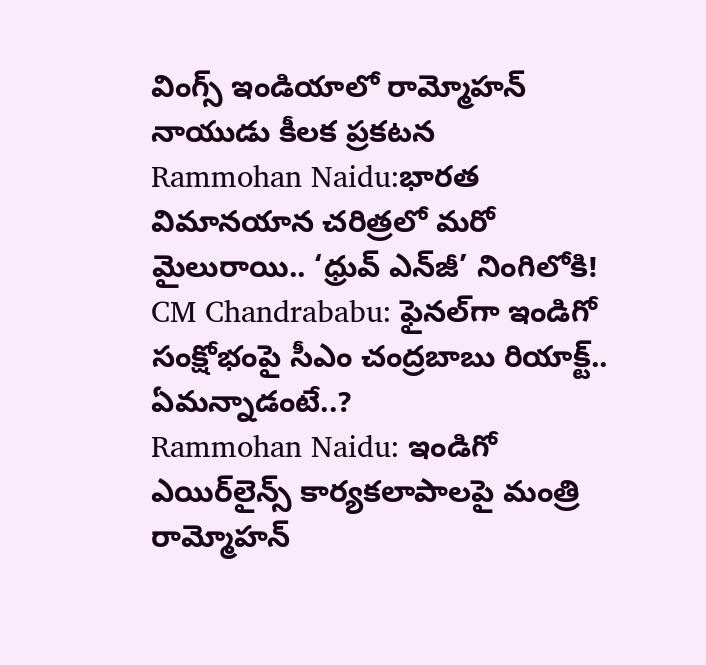వింగ్స్ ఇండియాలో రామ్మోహన్ నాయుడు కీలక ప్రకటన
Rammohan Naidu:భారత విమానయాన చరిత్రలో మరో మైలురాయి.. ‘ధ్రువ్ ఎన్‌జీ’ నింగిలోకి!
CM Chandrababu: ఫైనల్‌గా ఇండిగో సంక్షోభంపై సీఎం చంద్రబాబు రియాక్ట్.. ఏమన్నాడంటే..?
Rammohan Naidu: ఇండిగో ఎయిర్‌లైన్స్ కార్యకలాపాలపై మంత్రి రామ్మోహన్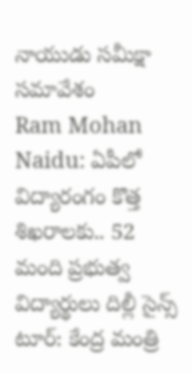నాయుడు సమీక్షా సమావేశం
Ram Mohan Naidu: ఏపీలో విద్యారంగం కొత్త శిఖరాలకు.. 52 మంది ప్రభుత్వ విద్యార్థులు దిల్లీ సైన్స్ టూర్: కేంద్ర మంత్రి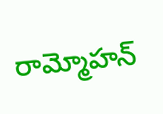రామ్మోహన్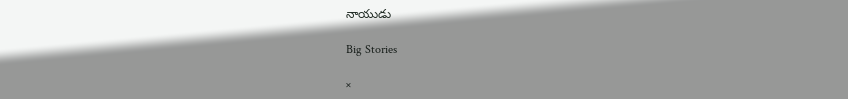నాయుడు

Big Stories

×